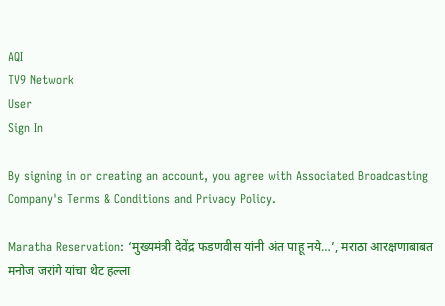AQI
TV9 Network
User
Sign In

By signing in or creating an account, you agree with Associated Broadcasting Company's Terms & Conditions and Privacy Policy.

Maratha Reservation: ‘मुख्यमंत्री देवेंद्र फडणवीस यांनी अंत पाहू नये…’, मराठा आरक्षणाबाबत मनोज जरांगे यांचा थेट हल्ला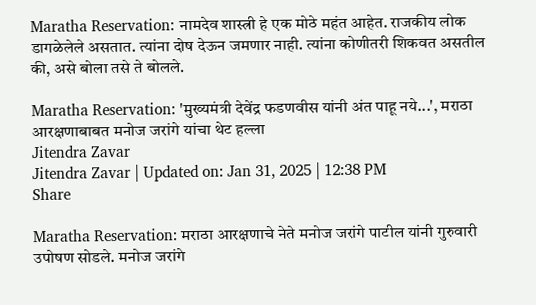Maratha Reservation: नामदेव शास्त्री हे एक मोठे महंत आहेत. राजकीय लोक डागळेलेले असतात. त्यांना दोष देऊन जमणार नाही. त्यांना कोणीतरी शिकवत असतील की, असे बोला तसे ते बोलले.

Maratha Reservation: 'मुख्यमंत्री देवेंद्र फडणवीस यांनी अंत पाहू नये...', मराठा आरक्षणाबाबत मनोज जरांगे यांचा थेट हल्ला
Jitendra Zavar
Jitendra Zavar | Updated on: Jan 31, 2025 | 12:38 PM
Share

Maratha Reservation: मराठा आरक्षणाचे नेते मनोज जरांगे पाटील यांनी गुरुवारी उपोषण सोडले. मनोज जरांगे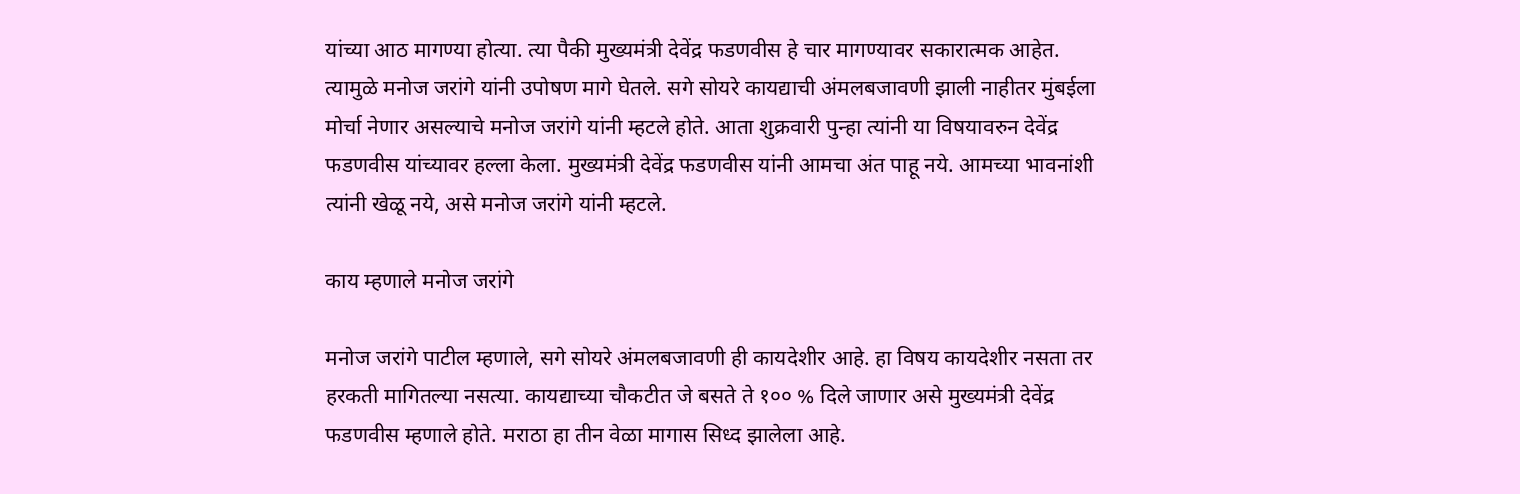यांच्या आठ मागण्या होत्या. त्या पैकी मुख्यमंत्री देवेंद्र फडणवीस हे चार मागण्यावर सकारात्मक आहेत. त्यामुळे मनोज जरांगे यांनी उपोषण मागे घेतले. सगे सोयरे कायद्याची अंमलबजावणी झाली नाहीतर मुंबईला मोर्चा नेणार असल्याचे मनोज जरांगे यांनी म्हटले होते. आता शुक्रवारी पुन्हा त्यांनी या विषयावरुन देवेंद्र फडणवीस यांच्यावर हल्ला केला. मुख्यमंत्री देवेंद्र फडणवीस यांनी आमचा अंत पाहू नये. आमच्या भावनांशी त्यांनी खेळू नये, असे मनोज जरांगे यांनी म्हटले.

काय म्हणाले मनोज जरांगे

मनोज जरांगे पाटील म्हणाले, सगे सोयरे अंमलबजावणी ही कायदेशीर आहे. हा विषय कायदेशीर नसता तर हरकती मागितल्या नसत्या. कायद्याच्या चौकटीत जे बसते ते १०० % दिले जाणार असे मुख्यमंत्री देवेंद्र फडणवीस म्हणाले होते. मराठा हा तीन वेळा मागास सिध्द झालेला आहे.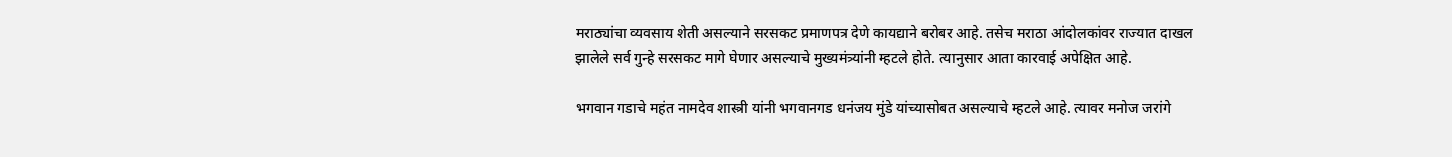मराठ्यांचा व्यवसाय शेती असल्याने सरसकट प्रमाणपत्र देणे कायद्याने बरोबर आहे. तसेच मराठा आंदोलकांवर राज्यात दाखल झालेले सर्व गुन्हे सरसकट मागे घेणार असल्याचे मुख्यमंत्र्यांनी म्हटले होते. त्यानुसार आता कारवाई अपेक्षित आहे.

भगवान गडाचे महंत नामदेव शास्त्री यांनी भगवानगड धनंजय मुंडे यांच्यासोबत असल्याचे म्हटले आहे. त्यावर मनोज जरांगे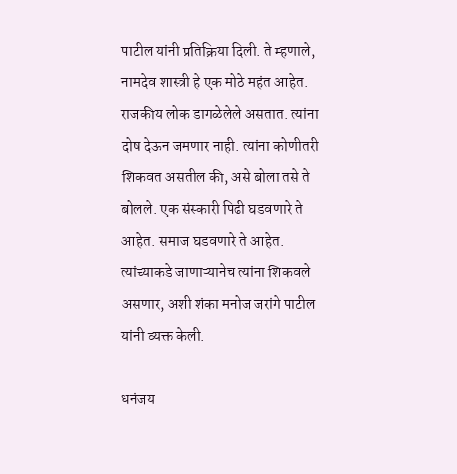पाटील यांनी प्रतिक्रिया दिली. ते म्हणाले, नामदेव शास्त्री हे एक मोठे महंत आहेत. राजकीय लोक डागळेलेले असतात. त्यांना दोष देऊन जमणार नाही. त्यांना कोणीतरी शिकवत असतील की, असे बोला तसे ते बोलले. एक संस्कारी पिढी घडवणारे ते आहेत. समाज घडवणारे ते आहेत. त्यांच्याकडे जाणाऱ्यानेच त्यांना शिकवले असणार, अशी शंका मनोज जरांगे पाटील यांनी व्यक्त केली.

धनंजय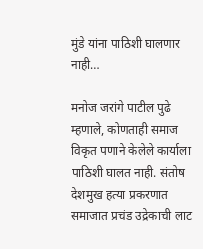मुंडे यांना पाठिशी घालणार नाही…

मनोज जरांगे पाटील पुढे म्हणाले, कोणताही समाज विकृत पणाने केलेले कार्याला पाठिशी घालत नाही. संतोष देशमुख हत्या प्रकरणात समाजात प्रचंड उद्रेकाची लाट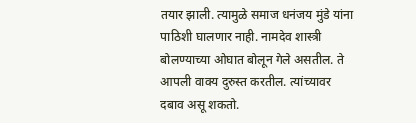तयार झाली. त्यामुळे समाज धनंजय मुंडे यांना पाठिशी घालणार नाही. नामदेव शास्त्री बोलण्याच्या ओघात बोलून गेले असतील. ते आपली वाक्य दुरुस्त करतील. त्यांच्यावर दबाव असू शकतो.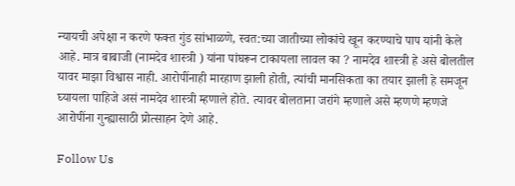न्यायची अपेक्षा न करणे फक्त गुंड सांभाळणे, स्वत:च्या जातीच्या लोकांचे खून करण्याचे पाप यांनी केले आहे. मात्र बाबाजी (नामदेव शास्त्री ) यांना पांघरून टाकायला लावल का ? नामदेव शास्त्री हे असे बोलतील यावर माझा विश्वास नाही. आरोपींनाही मारहाण झाली होती, त्यांची मानसिकता का तयार झाली हे समजून घ्यायला पाहिजे असं नामदेव शास्त्री म्हणाले होते. त्यावर बोलताना जरांगे म्हणाले असे म्हणणे म्हणजे आरोपींना गुन्ह्यासाठी प्रोत्साहन देणे आहे.

Follow Us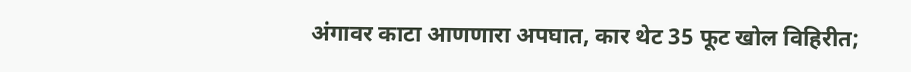अंगावर काटा आणणारा अपघात, कार थेट 35 फूट खोल विहिरीत;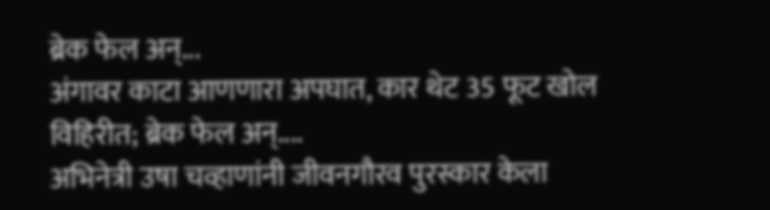ब्रेक फेल अन्...
अंगावर काटा आणणारा अपघात, कार थेट 35 फूट खोल विहिरीत; ब्रेक फेल अन्....
अभिनेत्री उषा चव्हाणांनी जीवनगौरव पुरस्कार केला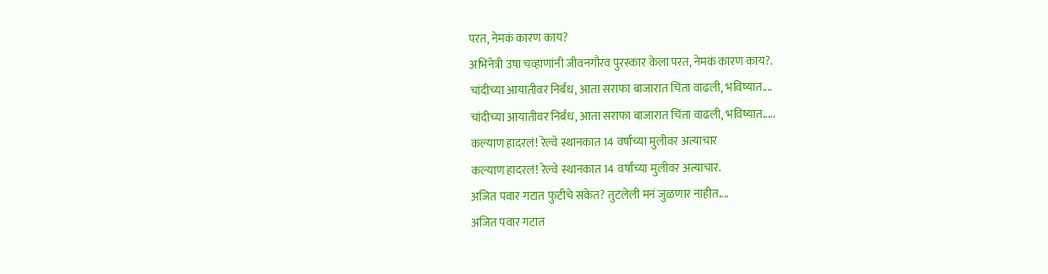परत, नेमकं कारण काय?
अभिनेत्री उषा चव्हाणांनी जीवनगौरव पुरस्कार केला परत, नेमकं कारण काय?.
चांदीच्या आयातीवर निर्बंध, आता सराफा बाजारात चिंता वाढली, भविष्यात....
चांदीच्या आयातीवर निर्बंध, आता सराफा बाजारात चिंता वाढली, भविष्यात.....
कल्याण हादरलं! रेल्वे स्थानकात 14 वर्षांच्या मुलीवर अत्याचार
कल्याण हादरलं! रेल्वे स्थानकात 14 वर्षांच्या मुलीवर अत्याचार.
अजित पवार गटात फुटीचे संकेत? तुटलेली मनं जुळणार नाहीत....
अजित पवार गटात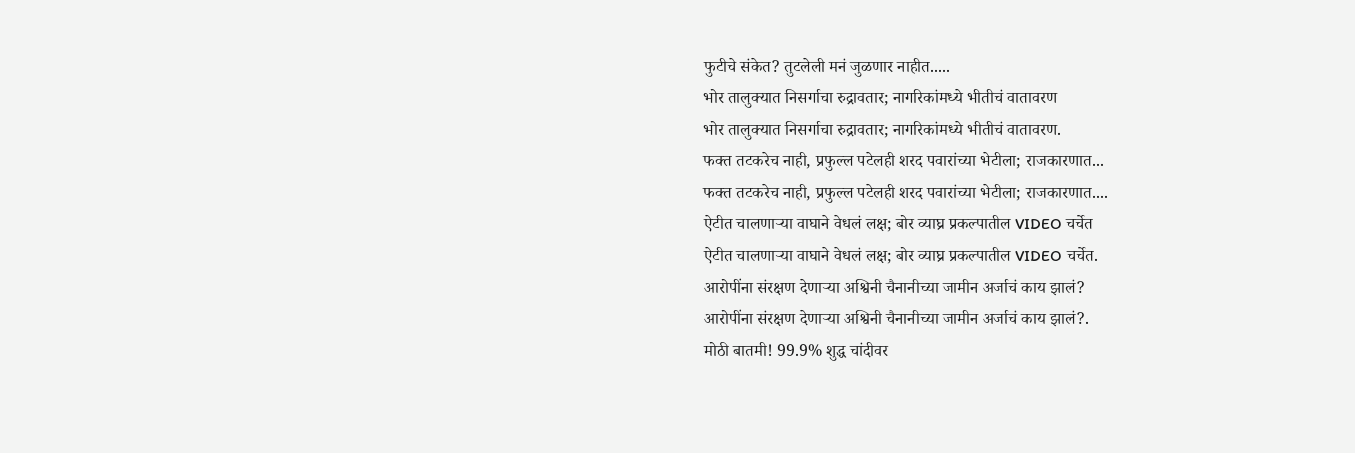फुटीचे संकेत? तुटलेली मनं जुळणार नाहीत.....
भोर तालुक्यात निसर्गाचा रुद्रावतार; नागरिकांमध्ये भीतीचं वातावरण
भोर तालुक्यात निसर्गाचा रुद्रावतार; नागरिकांमध्ये भीतीचं वातावरण.
फक्त तटकरेच नाही, प्रफुल्ल पटेलही शरद पवारांच्या भेटीला; राजकारणात...
फक्त तटकरेच नाही, प्रफुल्ल पटेलही शरद पवारांच्या भेटीला; राजकारणात....
ऐटीत चालणाऱ्या वाघाने वेधलं लक्ष; बोर व्याघ्र प्रकल्पातील VIDEO चर्चेत
ऐटीत चालणाऱ्या वाघाने वेधलं लक्ष; बोर व्याघ्र प्रकल्पातील VIDEO चर्चेत.
आरोपींना संरक्षण देणाऱ्या अश्विनी चैनानीच्या जामीन अर्जाचं काय झालं?
आरोपींना संरक्षण देणाऱ्या अश्विनी चैनानीच्या जामीन अर्जाचं काय झालं?.
मोठी बातमी! 99.9% शुद्ध चांदीवर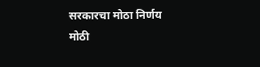सरकारचा मोठा निर्णय
मोठी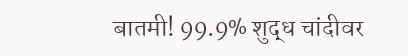बातमी! 99.9% शुद्ध चांदीवर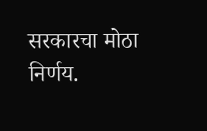सरकारचा मोठा निर्णय.